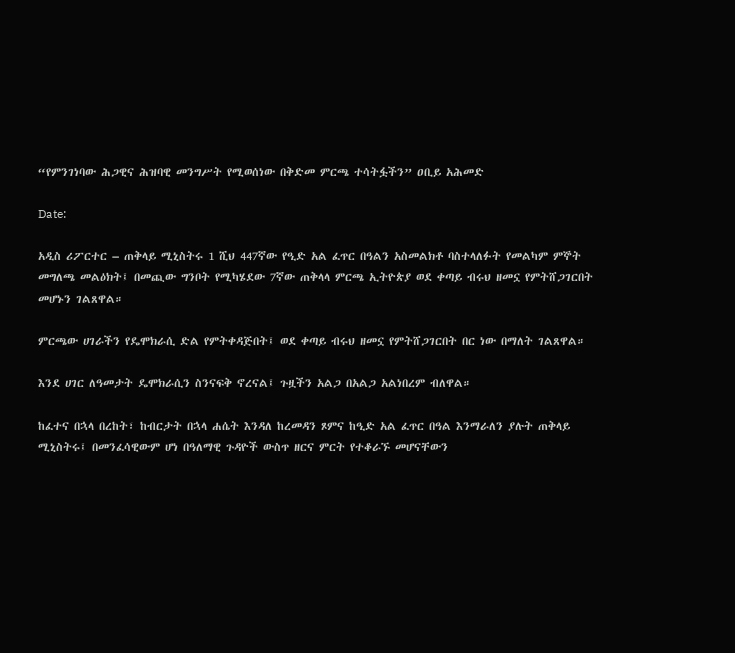“የምንገነባው ሕጋዊና ሕዝባዊ መንግሥት የሚወሰነው በቅድመ ምርጫ ተሳትፏችን” ዐቢይ አሕመድ

Date:

አዲስ ሪፖርተር – ጠቅላይ ሚኒስትሩ 1 ሺህ 447ኛው የዒድ አል ፈጥር በዓልን አስመልክቶ ባስተላለፉት የመልካም ምኞት መግለጫ መልዕክት፤ በመጪው ግንቦት የሚካሄደው 7ኛው ጠቅላላ ምርጫ ኢትዮጵያ ወደ ቀጣይ ብሩህ ዘመኗ የምትሸጋገርበት መሆኑን ገልጸዋል።

ምርጫው ሀገራችን የዴሞክራሲ ድል የምትቀዳጅበት፤ ወደ ቀጣይ ብሩህ ዘመኗ የምትሸጋገርበት በር ነው በማለት ገልጸዋል።

እንደ ሀገር ለዓመታት ዴሞክራሲን ስንናፍቅ ኖረናል፤ ጉዟችን አልጋ በአልጋ አልነበረም ብለዋል።

ከፈተና በኋላ በረከት፣ ከብርታት በኋላ ሐሴት እንዳለ ከረመዳን ጾምና ከዒድ አል ፈጥር በዓል እንማራለን ያሉት ጠቅላይ ሚኒስትሩ፤ በመንፈሳዊውም ሆነ በዓለማዊ ጉዳዮች ውስጥ ዘርና ምርት የተቆራኙ መሆናቸውን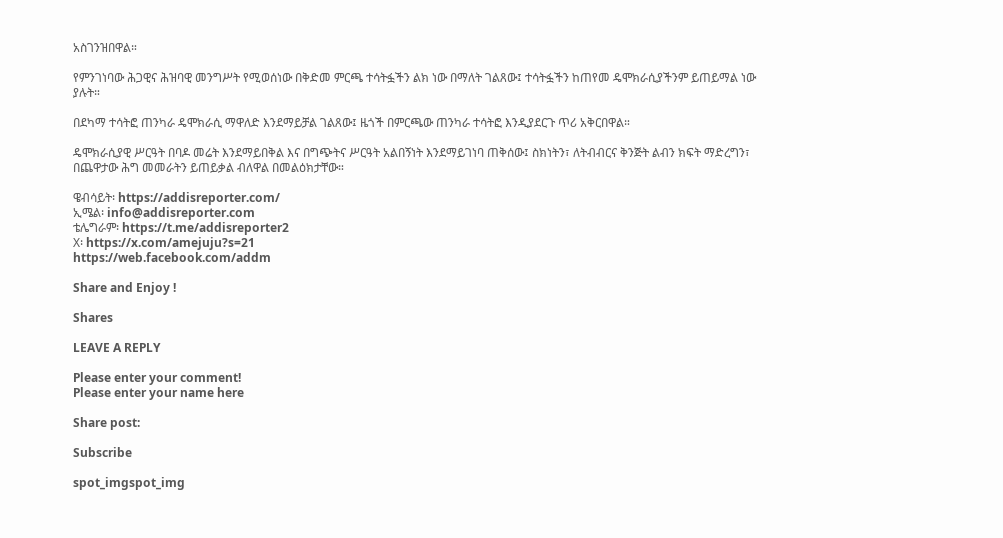አስገንዝበዋል።

የምንገነባው ሕጋዊና ሕዝባዊ መንግሥት የሚወሰነው በቅድመ ምርጫ ተሳትፏችን ልክ ነው በማለት ገልጸው፤ ተሳትፏችን ከጠየመ ዴሞክራሲያችንም ይጠይማል ነው ያሉት።

በደካማ ተሳትፎ ጠንካራ ዴሞክራሲ ማዋለድ እንደማይቻል ገልጸው፤ ዜጎች በምርጫው ጠንካራ ተሳትፎ እንዲያደርጉ ጥሪ አቅርበዋል።

ዴሞክራሲያዊ ሥርዓት በባዶ መሬት እንደማይበቅል እና በግጭትና ሥርዓት አልበኝነት እንደማይገነባ ጠቅሰው፤ ስክነትን፣ ለትብብርና ቅንጅት ልብን ክፍት ማድረግን፣ በጨዋታው ሕግ መመራትን ይጠይቃል ብለዋል በመልዕክታቸው።

ዌብሳይት፡ https://addisreporter.com/
ኢሜል፡ info@addisreporter.com
ቴሌግራም፡ https://t.me/addisreporter2
X፡ https://x.com/amejuju?s=21
https://web.facebook.com/addm

Share and Enjoy !

Shares

LEAVE A REPLY

Please enter your comment!
Please enter your name here

Share post:

Subscribe

spot_imgspot_img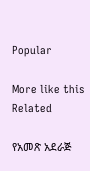Popular

More like this
Related

የአመጽ አደራጅ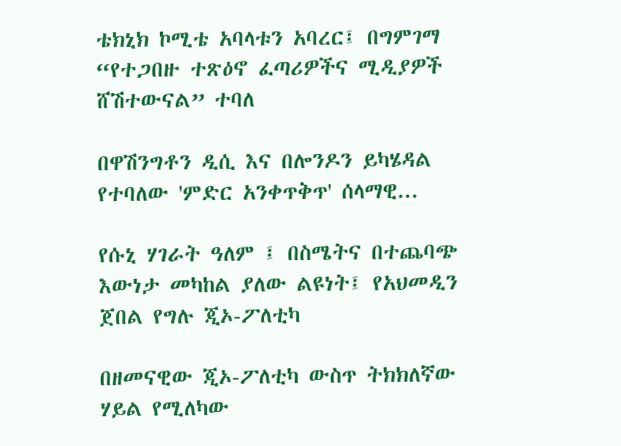ቴክኒክ ኮሚቴ አባላቱን አባረር፤ በግምገማ “የተጋበዙ ተጽዕኖ ፈጣሪዎችና ሚዲያዎች ሸሽተውናል” ተባለ

በዋሽንግቶን ዲሲ እና በሎንዶን ይካሄዳል የተባለው 'ምድር አንቀጥቅጥ' ሰላማዊ...

የሱኒ ሃገራት ዓለም ፤ በስሜትና በተጨባጭ እውነታ መካከል ያለው ልዩነት፤ የአህመዲን ጀበል የግሉ ጂኦ-ፖለቲካ

በዘመናዊው ጂኦ-ፖለቲካ ውስጥ ትክክለኛው ሃይል የሚለካው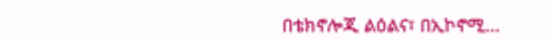በቴክኖሎጂ ልዕልና፣ በኢኮኖሚ...